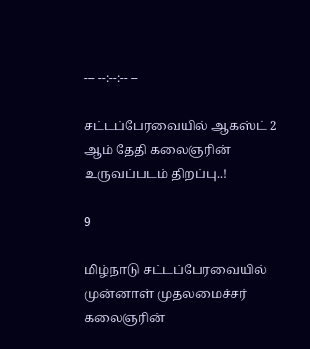--- --:--:-- --

சட்டப்பேரவையில் ஆகஸ்ட் 2 ஆம் தேதி கலைஞரின் உருவப்படம் திறப்பு..!

9

மிழ்நாடு சட்டப்பேரவையில் முன்னாள் முதலமைச்சர் கலைஞரின்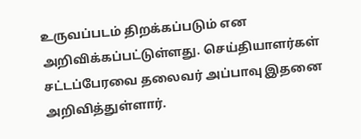உருவப்படம் திறக்கப்படும் என அறிவிக்கப்பட்டுள்ளது. செய்தியாளர்கள் சட்டப்பேரவை தலைவர் அப்பாவு இதனை அறிவித்துள்ளார்.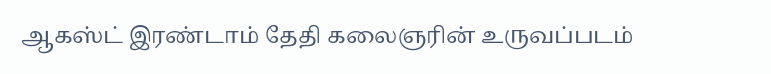ஆகஸ்ட் இரண்டாம் தேதி கலைஞரின் உருவப்படம்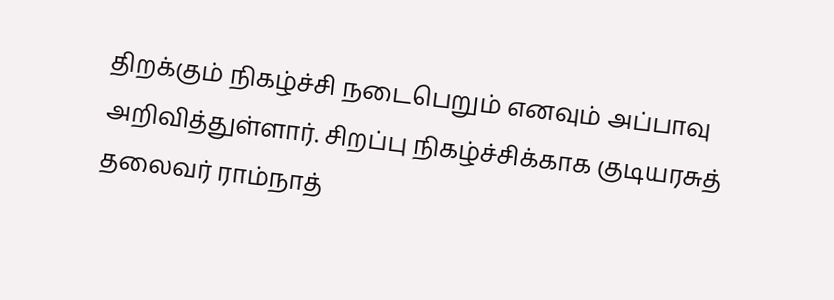திறக்கும் நிகழ்ச்சி நடைபெறும் எனவும் அப்பாவு அறிவித்துள்ளார். சிறப்பு நிகழ்ச்சிக்காக குடியரசுத் தலைவர் ராம்நாத்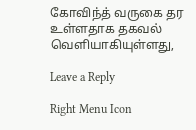கோவிந்த் வருகை தர உள்ளதாக தகவல் வெளியாகியுள்ளது,

Leave a Reply

Right Menu Icon